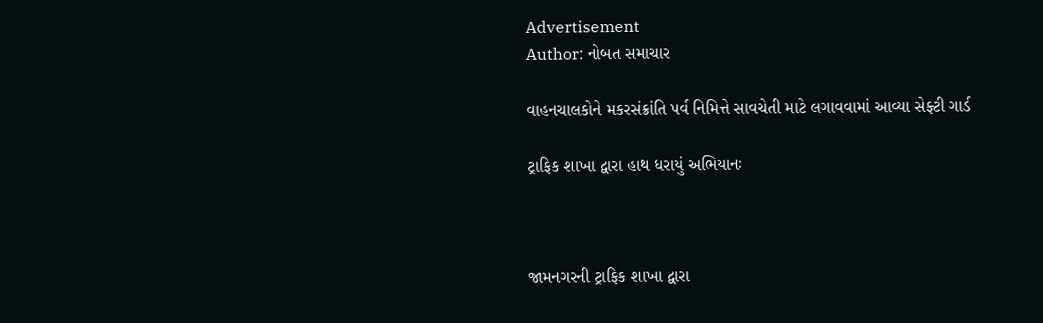Advertisement
Author: નોબત સમાચાર

વાહનચાલકોને મકરસંક્રાંતિ પર્વ નિમિત્તે સાવચેતી માટે લગાવવામાં આવ્યા સેફ્ટી ગાર્ડ

ટ્રાફિક શાખા દ્વારા હાથ ધરાયું અભિયાનઃ



જામનગરની ટ્રાફિક શાખા દ્વારા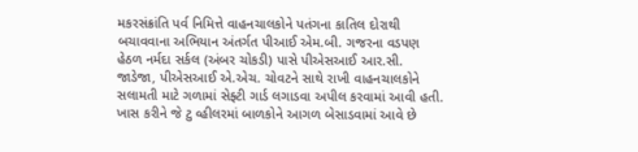મકરસંક્રાંતિ પર્વ નિમિત્તે વાહનચાલકોને પતંગના કાતિલ દોરાથી બચાવવાના અભિયાન અંતર્ગત પીઆઈ એમ.બી. ગજરના વડપણ હેઠળ નર્મદા સર્કલ (અંબર ચોકડી) પાસે પીએસઆઈ આર.સી. જાડેજા, પીએસઆઈ એ.એચ. ચોવટને સાથે રાખી વાહનચાલકોને સલામતી માટે ગળામાં સેફ્ટી ગાર્ડ લગાડવા અપીલ કરવામાં આવી હતી. ખાસ કરીને જે ટુ વ્હીલરમાં બાળકોને આગળ બેસાડવામાં આવે છે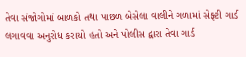તેવા સંજોગોમાં બાળકો તથા પાછળ બેસેલા વાલીને ગળામાં સેફ્ટી ગાર્ડ લગાવવા અનુરોધ કરાયો હતો અને પોલીસ દ્વારા તેવા ગાર્ડ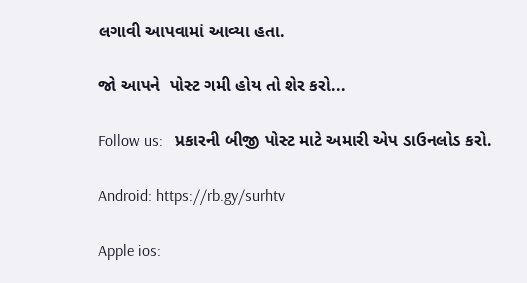લગાવી આપવામાં આવ્યા હતા.

જો આપને  પોસ્ટ ગમી હોય તો શેર કરો...

Follow us:   પ્રકારની બીજી પોસ્ટ માટે અમારી એપ ડાઉનલોડ કરો.

Android: https://rb.gy/surhtv

Apple ios: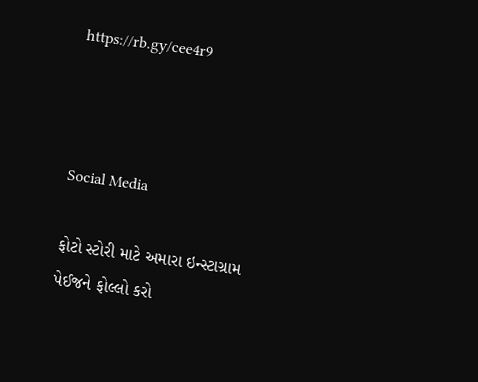https://rb.gy/cee4r9



Social Media

ફોટો સ્ટોરી માટે અમારા ઇન્સ્ટાગ્રામ પેઈજને ફોલ્લો કરો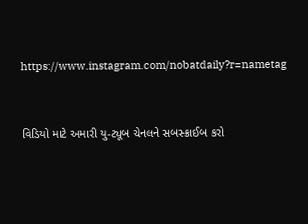https://www.instagram.com/nobatdaily?r=nametag



વિડિયો માટે અમારી યુ-ટ્યૂબ ચેનલને સબસ્ક્રાઈબ કરો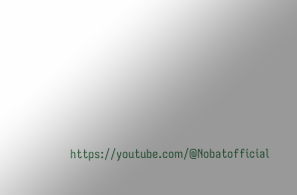https://youtube.com/@Nobatofficial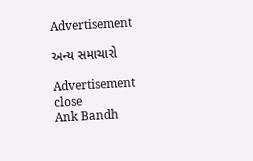Advertisement

અન્ય સમાચારો

Advertisement
close
Ank Bandh